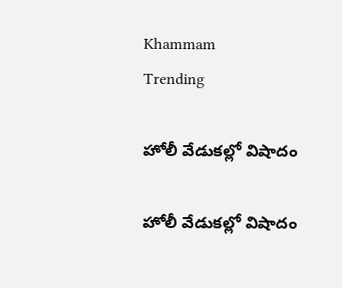Khammam
Trending

హోలీ వేడుకల్లో విషాదం

హోలీ వేడుకల్లో విషాదం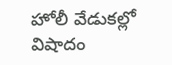హోలీ వేడుకల్లో విషాదం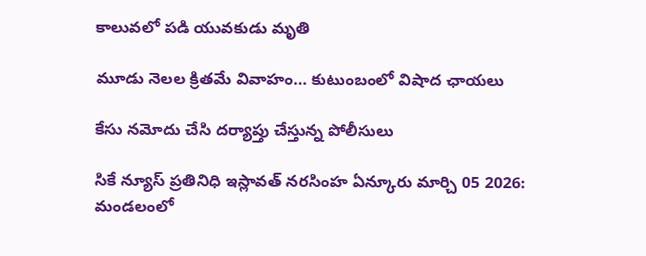కాలువలో పడి యువకుడు మృతి

మూడు నెలల క్రితమే వివాహం… కుటుంబంలో విషాద ఛాయలు

కేసు నమోదు చేసి దర్యాప్తు చేస్తున్న పోలీసులు

సికే న్యూస్ ప్రతినిధి ఇస్లావత్ నరసింహ ఏన్కూరు మార్చి 05 2026: మండలంలో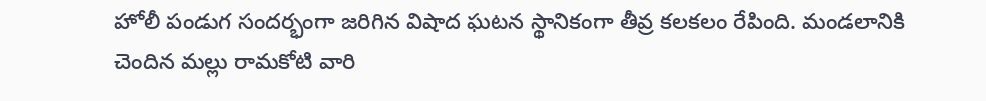హోలీ పండుగ సందర్భంగా జరిగిన విషాద ఘటన స్థానికంగా తీవ్ర కలకలం రేపింది. మండలానికి చెందిన మల్లు రామకోటి వారి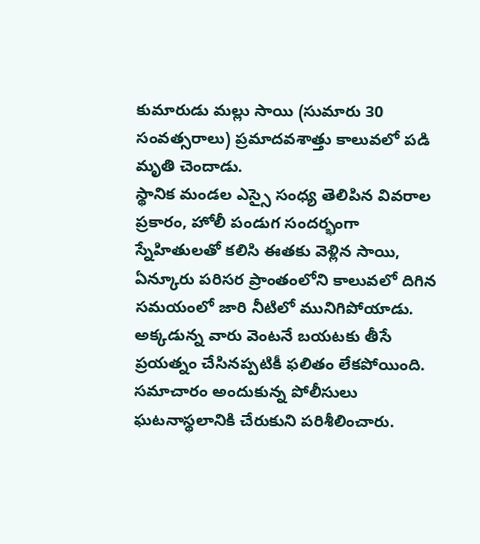కుమారుడు మల్లు సాయి (సుమారు 30 సంవత్సరాలు) ప్రమాదవశాత్తు కాలువలో పడి మృతి చెందాడు.
స్థానిక మండల ఎస్సై సంధ్య తెలిపిన వివరాల ప్రకారం, హోలీ పండుగ సందర్భంగా స్నేహితులతో కలిసి ఈతకు వెళ్లిన సాయి, ఏన్కూరు పరిసర ప్రాంతంలోని కాలువలో దిగిన సమయంలో జారి నీటిలో మునిగిపోయాడు. అక్కడున్న వారు వెంటనే బయటకు తీసే ప్రయత్నం చేసినప్పటికీ ఫలితం లేకపోయింది. సమాచారం అందుకున్న పోలీసులు ఘటనాస్థలానికి చేరుకుని పరిశీలించారు.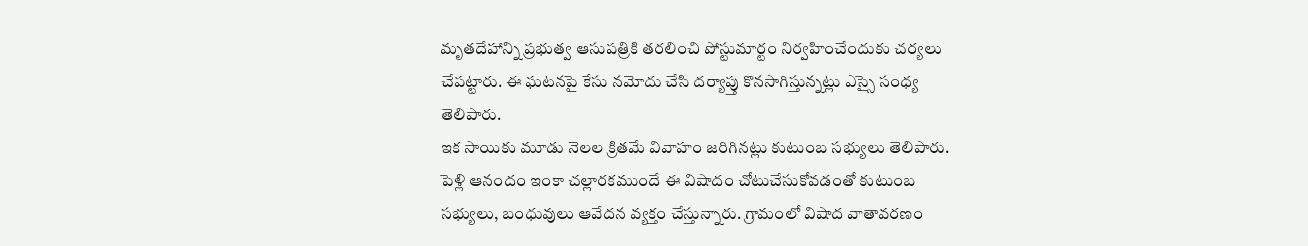మృతదేహాన్ని ప్రభుత్వ ఆసుపత్రికి తరలించి పోస్టుమార్టం నిర్వహించేందుకు చర్యలు చేపట్టారు. ఈ ఘటనపై కేసు నమోదు చేసి దర్యాప్తు కొనసాగిస్తున్నట్లు ఎస్సై సంధ్య తెలిపారు.
ఇక సాయి‌కు మూడు నెలల క్రితమే వివాహం జరిగినట్లు కుటుంబ సభ్యులు తెలిపారు. పెళ్లి ఆనందం ఇంకా చల్లారకముందే ఈ విషాదం చోటుచేసుకోవడంతో కుటుంబ సభ్యులు, బంధువులు ఆవేదన వ్యక్తం చేస్తున్నారు. గ్రామంలో విషాద వాతావరణం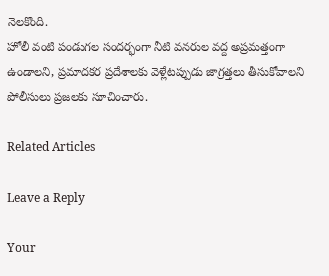నెలకొంది.
హోలీ వంటి పండుగల సందర్భంగా నీటి వనరుల వద్ద అప్రమత్తంగా ఉండాలని, ప్రమాదకర ప్రదేశాలకు వెళ్లేటప్పుడు జాగ్రత్తలు తీసుకోవాలని పోలీసులు ప్రజలకు సూచించారు.

Related Articles

Leave a Reply

Your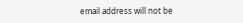email address will not be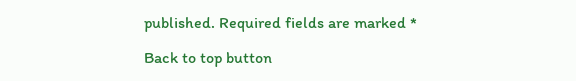published. Required fields are marked *

Back to top button